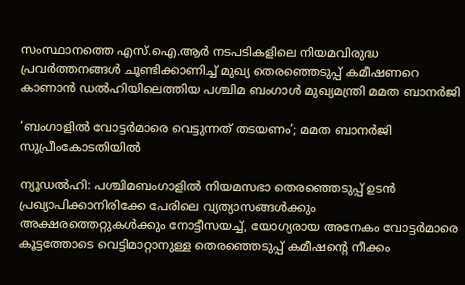സംസ്ഥാനത്തെ എസ്.ഐ.ആർ നടപടികളിലെ നിയമവിരുദ്ധ പ്രവർത്തനങ്ങൾ ചൂണ്ടിക്കാണിച്ച് മുഖ്യ തെരഞ്ഞെടുപ്പ് കമീഷണറെ കാണാൻ ഡൽഹിയിലെത്തിയ പശ്ചിമ ബംഗാൾ മുഖ്യമന്ത്രി മമത ബാനർജി

‘ബംഗാളിൽ വോട്ടർമാരെ വെട്ടുന്നത് തടയണം’; മമത ബാനർജി സുപ്രീംകോടതിയിൽ

ന്യൂഡൽഹി: പശ്ചിമബംഗാളിൽ നിയമസഭാ തെരഞ്ഞെടുപ്പ് ഉടൻ പ്രഖ്യാപിക്കാനിരിക്കേ പേരിലെ വ്യത്യാസങ്ങൾക്കും അക്ഷരത്തെറ്റുകൾക്കും നോട്ടീസയച്ച്, യോഗ്യരായ അനേകം വോട്ടർമാരെ കൂട്ടത്തോടെ വെട്ടിമാറ്റാനുള്ള തെരഞ്ഞെടുപ്പ് കമീഷന്റെ നീക്കം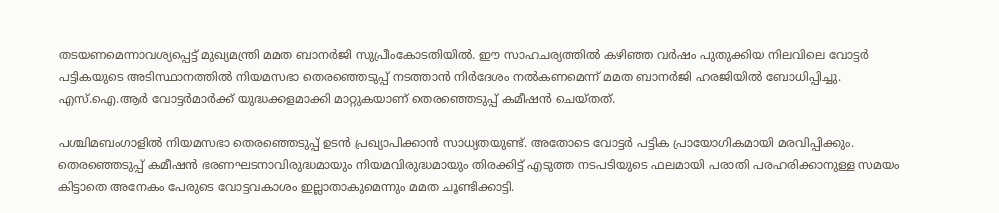തടയണമെന്നാവശ്യപ്പെട്ട് മുഖ്യമന്ത്രി മമത ബാനർജി സുപ്രീംകോടതിയിൽ. ഈ സാഹചര്യത്തിൽ കഴിഞ്ഞ വർഷം പുതുക്കിയ നിലവിലെ വോട്ടർ പട്ടികയുടെ അടിസ്ഥാനത്തിൽ നിയമസഭാ തെരഞ്ഞെടുപ്പ് നടത്താൻ നിർദേശം നൽകണമെന്ന് മമത ബാനർജി ഹരജിയിൽ ബോധിപ്പിച്ചു. എസ്.ഐ.ആർ വോട്ടർമാർക്ക് യുദ്ധക്കളമാക്കി മാറ്റുകയാണ് തെരഞ്ഞെടുപ്പ് കമീഷൻ ചെയ്തത്.

പശ്ചിമബംഗാളിൽ നിയമസഭാ തെരഞ്ഞെടുപ്പ് ഉടൻ പ്രഖ്യാപിക്കാൻ സാധ്യതയുണ്ട്. അതോടെ വോട്ടർ പട്ടിക പ്രായോഗികമായി മരവിപ്പിക്കും. തെരഞ്ഞെടുപ്പ് കമീഷൻ ഭരണഘടനാവിരുദ്ധമായും നിയമവിരുദ്ധമായും തിരക്കിട്ട് എടുത്ത നടപടിയുടെ ഫലമായി പരാതി പരഹരിക്കാനുള്ള സമയം കിട്ടാതെ അനേകം പേരുടെ വോട്ടവകാശം ഇല്ലാതാകുമെന്നും മമത ചൂണ്ടിക്കാട്ടി.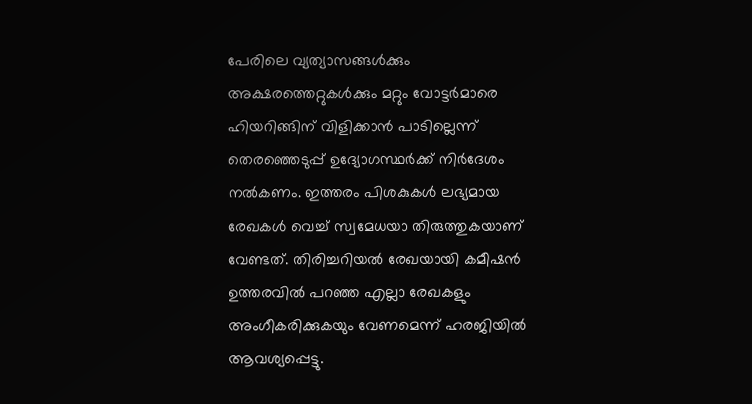പേരിലെ വ്യത്യാസങ്ങൾക്കും അക്ഷരത്തെറ്റുകൾക്കും മറ്റും വോട്ടർമാരെ ഹിയറിങ്ങിന് വിളിക്കാൻ പാടില്ലെന്ന് തെരഞ്ഞെടുപ്പ് ഉദ്യോഗസ്ഥർക്ക് നിർദേശം നൽകണം. ഇത്തരം പിശകുകൾ ലഭ്യമായ രേഖകൾ വെച്ച് സ്വമേധയാ തിരുത്തുകയാണ് വേണ്ടത്. തിരിച്ചറിയൽ രേഖയായി കമീഷൻ ഉത്തരവിൽ പറഞ്ഞ എല്ലാ രേഖകളും അംഗീകരിക്കുകയും വേണമെന്ന് ഹരജിയിൽ ആവശ്യപ്പെട്ടു.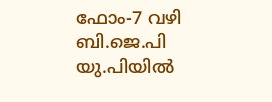ഫോം-7 വഴി ബി.ജെ.പി യു.പിയിൽ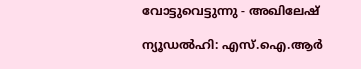വോട്ടുവെട്ടുന്നു - അഖിലേഷ്

ന്യൂഡൽഹി: എസ്.ഐ.ആർ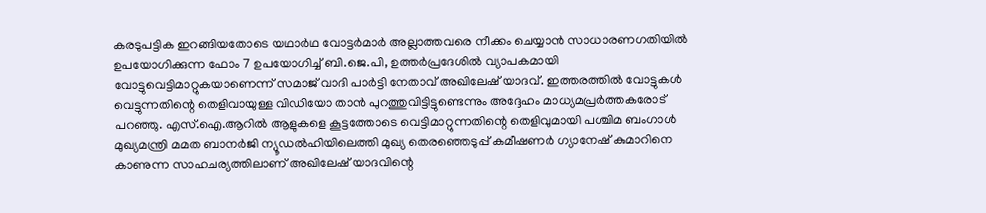കരടുപട്ടിക ഇറങ്ങിയതോടെ യഥാർഥ വോട്ടർമാർ അല്ലാത്തവരെ നീക്കം ചെയ്യാൻ സാധാരണഗതിയിൽ ഉപയോഗിക്കുന്ന ഫോം 7 ഉപയോഗിച്ച് ബി.ജെ.പി, ഉത്തർപ്രദേശിൽ വ്യാപകമായി വോട്ടുവെട്ടിമാറ്റുകയാണെന്ന് സമാജ് വാദി പാർട്ടി നേതാവ് അഖിലേഷ് യാദവ്. ഇത്തരത്തിൽ വോട്ടുകൾ വെട്ടുന്നതിന്റെ തെളിവായുള്ള വിഡിയോ താൻ പുറത്തുവിട്ടിട്ടുണ്ടെന്നും അദ്ദേഹം മാധ്യമപ്രർത്തകരോട് പറഞ്ഞു. എസ്.ഐ.ആറിൽ ആളുകളെ കൂട്ടത്തോടെ വെട്ടിമാറ്റുന്നതിന്റെ തെളിവുമായി പശ്ചിമ ബംഗാൾ മുഖ്യമന്ത്രി മമത ബാനർജി ന്യൂഡൽഹിയിലെത്തി മുഖ്യ തെരഞ്ഞെടുപ്പ് കമീഷണർ ഗ്യാനേഷ് കുമാറിനെ കാണുന്ന സാഹചര്യത്തിലാണ് അഖിലേഷ് യാദവിന്റെ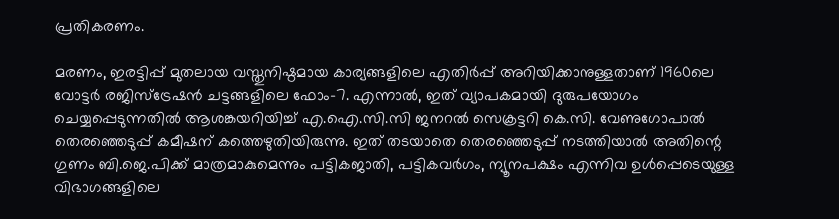പ്രതികരണം.

മരണം, ഇരട്ടിപ്പ് മുതലായ വസ്തുനിഷ്ഠമായ കാര്യങ്ങളിലെ എതിർപ്പ് അറിയിക്കാനുള്ളതാണ് 1960ലെ വോട്ടർ രജിസ്ട്രേഷൻ ചട്ടങ്ങളിലെ ഫോം-7. എന്നാൽ, ഇത് വ്യാപകമായി ദുരുപയോഗം ചെയ്യപ്പെടുന്നതിൽ ആശങ്കയറിയിച്ച് എ.ഐ.സി.സി ജനറൽ സെക്രട്ടറി കെ.സി. വേണുഗോപാൽ തെരഞ്ഞെടുപ്പ് കമീഷന് കത്തെഴുതിയിരുന്നു. ഇത് തടയാതെ തെരഞ്ഞെടുപ്പ് നടത്തിയാൽ അതിന്റെ ഗുണം ബി.ജെ.പിക്ക് മാത്രമാകുമെന്നും പട്ടികജാതി, പട്ടികവർഗം, ന്യൂനപക്ഷം എന്നിവ ഉൾപ്പെടെയുള്ള വിഭാഗങ്ങളിലെ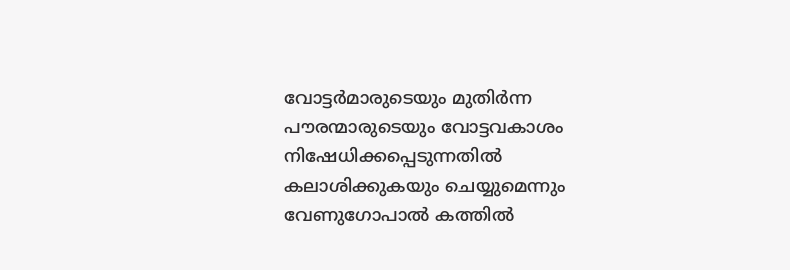വോട്ടർമാരുടെയും മുതിർന്ന പൗരന്മാരുടെയും വോട്ടവകാശം നിഷേധിക്കപ്പെടുന്നതിൽ കലാശിക്കുകയും ചെയ്യുമെന്നും വേണുഗോപാൽ കത്തിൽ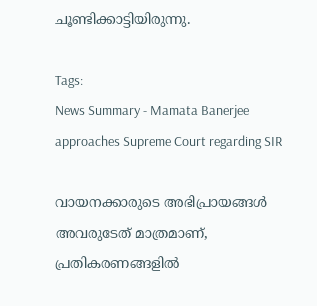ചൂണ്ടിക്കാട്ടിയിരുന്നു.

Tags:
News Summary - Mamata Banerjee approaches Supreme Court regarding SIR

വായനക്കാരുടെ അഭിപ്രായങ്ങള്‍ അവരുടേത് മാത്രമാണ്, പ്രതികരണങ്ങളിൽ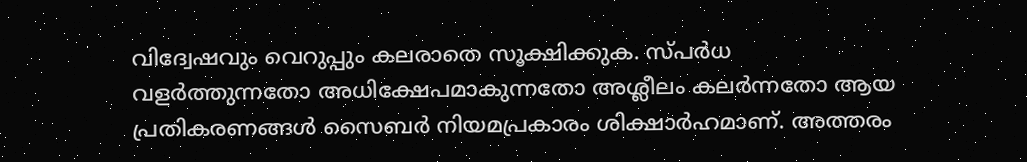വിദ്വേഷവും വെറുപ്പും കലരാതെ സൂക്ഷിക്കുക. സ്പർധ വളർത്തുന്നതോ അധിക്ഷേപമാകുന്നതോ അശ്ലീലം കലർന്നതോ ആയ പ്രതികരണങ്ങൾ സൈബർ നിയമപ്രകാരം ശിക്ഷാർഹമാണ്. അത്തരം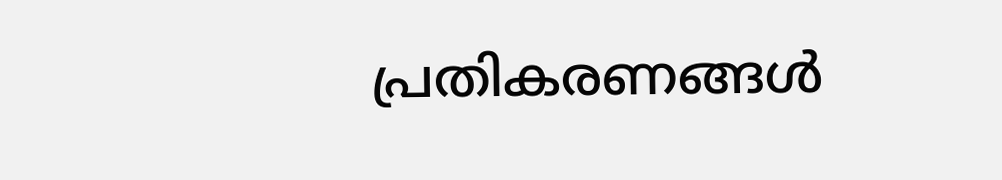പ്രതികരണങ്ങൾ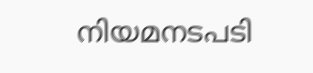നിയമനടപടി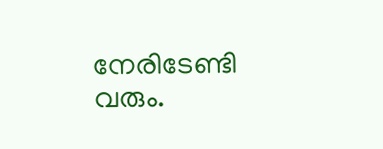നേരിടേണ്ടി വരും.